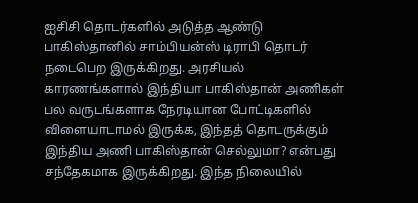ஐசிசி தொடர்களில் அடுத்த ஆண்டு பாகிஸ்தானில் சாம்பியன்ஸ் டிராபி தொடர் நடைபெற இருக்கிறது. அரசியல் காரணங்களால் இந்தியா பாகிஸ்தான் அணிகள் பல வருடங்களாக நேரடியான போட்டிகளில் விளையாடாமல் இருக்க, இந்தத் தொடருக்கும் இந்திய அணி பாகிஸ்தான் செல்லுமா? என்பது சந்தேகமாக இருக்கிறது. இந்த நிலையில்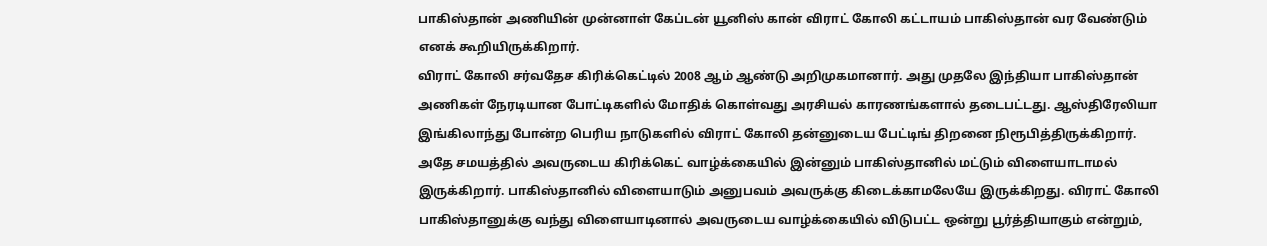பாகிஸ்தான் அணியின் முன்னாள் கேப்டன் யூனிஸ் கான் விராட் கோலி கட்டாயம் பாகிஸ்தான் வர வேண்டும் எனக் கூறியிருக்கிறார்.
விராட் கோலி சர்வதேச கிரிக்கெட்டில் 2008 ஆம் ஆண்டு அறிமுகமானார். அது முதலே இந்தியா பாகிஸ்தான் அணிகள் நேரடியான போட்டிகளில் மோதிக் கொள்வது அரசியல் காரணங்களால் தடைபட்டது. ஆஸ்திரேலியா இங்கிலாந்து போன்ற பெரிய நாடுகளில் விராட் கோலி தன்னுடைய பேட்டிங் திறனை நிரூபித்திருக்கிறார்.
அதே சமயத்தில் அவருடைய கிரிக்கெட் வாழ்க்கையில் இன்னும் பாகிஸ்தானில் மட்டும் விளையாடாமல் இருக்கிறார். பாகிஸ்தானில் விளையாடும் அனுபவம் அவருக்கு கிடைக்காமலேயே இருக்கிறது. விராட் கோலி பாகிஸ்தானுக்கு வந்து விளையாடினால் அவருடைய வாழ்க்கையில் விடுபட்ட ஒன்று பூர்த்தியாகும் என்றும்,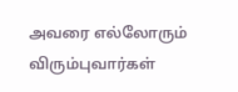அவரை எல்லோரும் விரும்புவார்கள்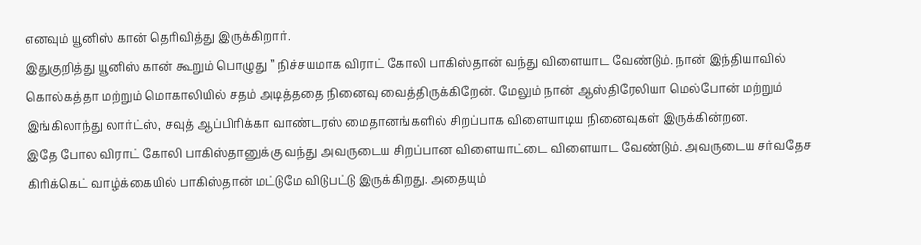எனவும் யூனிஸ் கான் தெரிவித்து இருக்கிறார்.
இதுகுறித்து யூனிஸ் கான் கூறும் பொழுது ” நிச்சயமாக விராட் கோலி பாகிஸ்தான் வந்து விளையாட வேண்டும். நான் இந்தியாவில் கொல்கத்தா மற்றும் மொகாலியில் சதம் அடித்ததை நினைவு வைத்திருக்கிறேன். மேலும் நான் ஆஸ்திரேலியா மெல்போன் மற்றும் இங்கிலாந்து லார்ட்ஸ், சவுத் ஆப்பிரிக்கா வாண்டரஸ் மைதானங்களில் சிறப்பாக விளையாடிய நினைவுகள் இருக்கின்றன.
இதே போல விராட் கோலி பாகிஸ்தானுக்கு வந்து அவருடைய சிறப்பான விளையாட்டை விளையாட வேண்டும். அவருடைய சர்வதேச கிரிக்கெட் வாழ்க்கையில் பாகிஸ்தான் மட்டுமே விடுபட்டு இருக்கிறது. அதையும்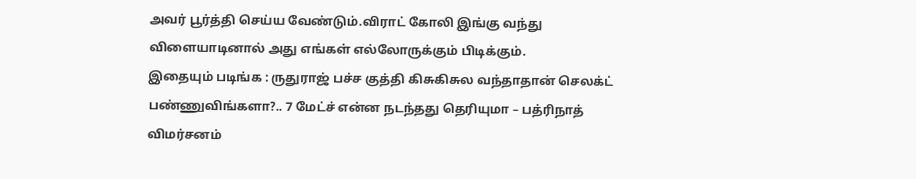அவர் பூர்த்தி செய்ய வேண்டும்.விராட் கோலி இங்கு வந்து விளையாடினால் அது எங்கள் எல்லோருக்கும் பிடிக்கும்.
இதையும் படிங்க : ருதுராஜ் பச்ச குத்தி கிசுகிசுல வந்தாதான் செலக்ட் பண்ணுவிங்களா?.. 7 மேட்ச் என்ன நடந்தது தெரியுமா – பத்ரிநாத் விமர்சனம்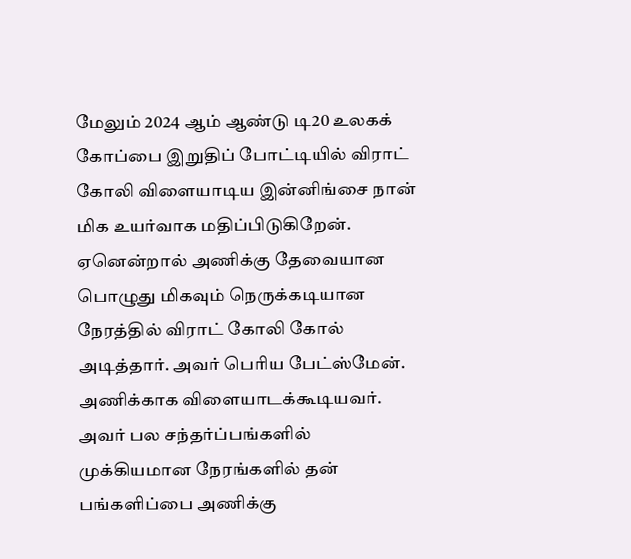மேலும் 2024 ஆம் ஆண்டு டி20 உலகக் கோப்பை இறுதிப் போட்டியில் விராட் கோலி விளையாடிய இன்னிங்சை நான் மிக உயர்வாக மதிப்பிடுகிறேன். ஏனென்றால் அணிக்கு தேவையான பொழுது மிகவும் நெருக்கடியான நேரத்தில் விராட் கோலி கோல் அடித்தார். அவர் பெரிய பேட்ஸ்மேன். அணிக்காக விளையாடக்கூடியவர். அவர் பல சந்தர்ப்பங்களில் முக்கியமான நேரங்களில் தன் பங்களிப்பை அணிக்கு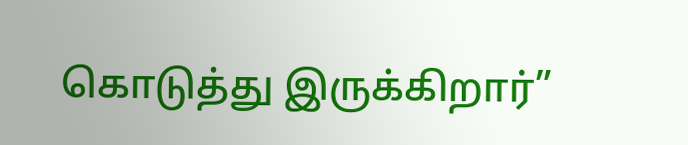கொடுத்து இருக்கிறார்”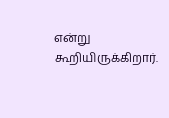என்று கூறியிருக்கிறார்.